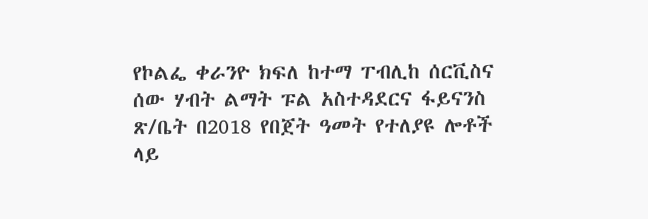የኮልፌ ቀራንዮ ክፍለ ከተማ ፐብሊከ ሰርቪስና ሰው ሃብት ልማት ፑል አስተዳደርና ፋይናንስ ጽ/ቤት በ2018 የበጀት ዓመት የተለያዩ ሎቶች ላይ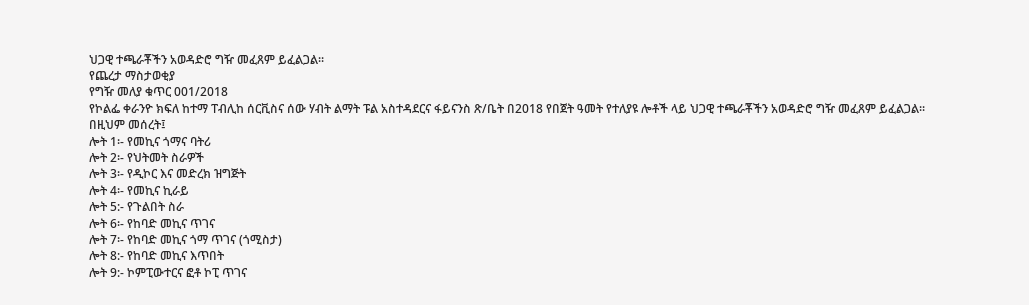ህጋዊ ተጫራቾችን አወዳድሮ ግዥ መፈጸም ይፈልጋል፡፡
የጨረታ ማስታወቂያ
የግዥ መለያ ቁጥር 001/2018
የኮልፌ ቀራንዮ ክፍለ ከተማ ፐብሊከ ሰርቪስና ሰው ሃብት ልማት ፑል አስተዳደርና ፋይናንስ ጽ/ቤት በ2018 የበጀት ዓመት የተለያዩ ሎቶች ላይ ህጋዊ ተጫራቾችን አወዳድሮ ግዥ መፈጸም ይፈልጋል፡፡
በዚህም መሰረት፤
ሎት 1፡- የመኪና ጎማና ባትሪ
ሎት 2፡- የህትመት ስራዎች
ሎት 3፡- የዲኮር እና መድረክ ዝግጅት
ሎት 4፡- የመኪና ኪራይ
ሎት 5:- የጉልበት ስራ
ሎት 6፡- የከባድ መኪና ጥገና
ሎት 7፡- የከባድ መኪና ጎማ ጥገና (ጎሚስታ)
ሎት 8:- የከባድ መኪና እጥበት
ሎት 9:- ኮምፒውተርና ፎቶ ኮፒ ጥገና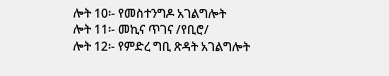ሎት 10፡- የመስተንግዶ አገልግሎት
ሎት 11፡- መኪና ጥገና /የቢሮ/
ሎት 12፡- የምድረ ግቢ ጽዳት አገልግሎት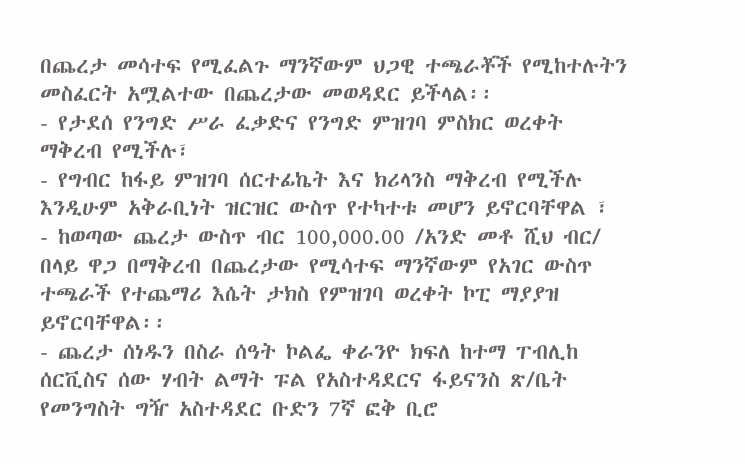በጨረታ መሳተፍ የሚፈልጉ ማንኛውም ህጋዊ ተጫራቾች የሚከተሉትን መስፈርት አሟልተው በጨረታው መወዳደር ይችላል፡፡
- የታደሰ የንግድ ሥራ ፈቃድና የንግድ ምዝገባ ምስክር ወረቀት ማቅረብ የሚችሉ፣
- የግብር ከፋይ ምዝገባ ሰርተፊኬት እና ክሪላንስ ማቅረብ የሚችሉ እንዲሁም አቅራቢነት ዝርዝር ውስጥ የተካተቱ መሆን ይኖርባቸዋል ፣
- ከወጣው ጨረታ ውስጥ ብር 100,000.00 /አንድ መቶ ሺህ ብር/ በላይ ዋጋ በማቅረብ በጨረታው የሚሳተፍ ማንኛውም የአገር ውስጥ ተጫራች የተጨማሪ እሴት ታክስ የምዝገባ ወረቀት ኮፒ ማያያዝ ይኖርባቸዋል፡፡
- ጨረታ ሰነዱን በስራ ሰዓት ኮልፌ ቀራንዮ ክፍለ ከተማ ፐብሊከ ሰርቪስና ሰው ሃብት ልማት ፑል የአስተዳደርና ፋይናንስ ጽ/ቤት የመንግስት ግዥ አስተዳደር ቡድን 7ኛ ፎቅ ቢሮ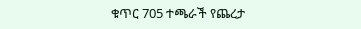ቁጥር 705 ተጫራች የጨረታ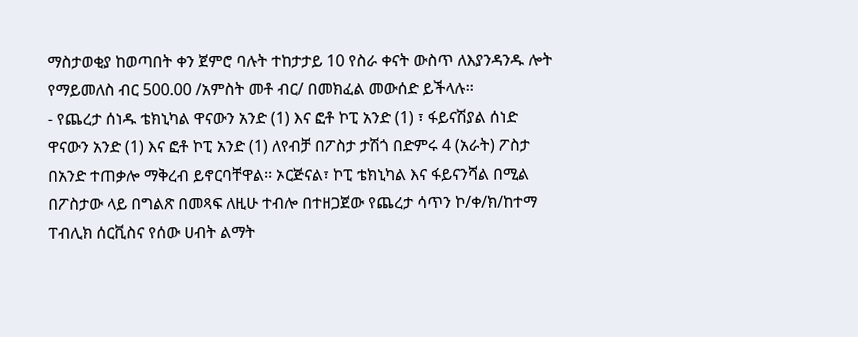ማስታወቂያ ከወጣበት ቀን ጀምሮ ባሉት ተከታታይ 10 የስራ ቀናት ውስጥ ለእያንዳንዱ ሎት የማይመለስ ብር 500.00 /አምስት መቶ ብር/ በመክፈል መውሰድ ይችላሉ፡፡
- የጨረታ ሰነዱ ቴክኒካል ዋናውን አንድ (1) እና ፎቶ ኮፒ አንድ (1) ፣ ፋይናሽያል ሰነድ ዋናውን አንድ (1) እና ፎቶ ኮፒ አንድ (1) ለየብቻ በፖስታ ታሽጎ በድምሩ 4 (አራት) ፖስታ በአንድ ተጠቃሎ ማቅረብ ይኖርባቸዋል፡፡ ኦርጅናል፣ ኮፒ ቴክኒካል እና ፋይናንሻል በሚል በፖስታው ላይ በግልጽ በመጻፍ ለዚሁ ተብሎ በተዘጋጀው የጨረታ ሳጥን ኮ/ቀ/ክ/ከተማ ፐብሊክ ሰርቪስና የሰው ሀብት ልማት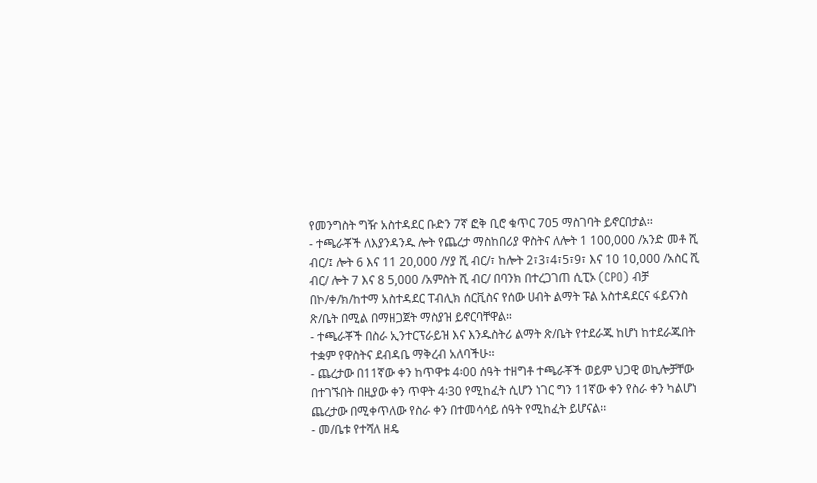የመንግስት ግዥ አስተዳደር ቡድን 7ኛ ፎቅ ቢሮ ቁጥር 705 ማስገባት ይኖርበታል፡፡
- ተጫራቾች ለእያንዳንዱ ሎት የጨረታ ማስከበሪያ ዋስትና ለሎት 1 100,000 /አንድ መቶ ሺ ብር/፤ ሎት 6 እና 11 20,000 /ሃያ ሺ ብር/፣ ከሎት 2፣3፣4፣5፣9፣ እና 10 10,000 /አስር ሺ ብር/ ሎት 7 እና 8 5,000 /አምስት ሺ ብር/ በባንክ በተረጋገጠ ሲፒኦ (CPO) ብቻ በኮ/ቀ/ክ/ከተማ አስተዳደር ፐብሊክ ሰርቪስና የሰው ሀብት ልማት ፑል አስተዳደርና ፋይናንስ ጽ/ቤት በሚል በማዘጋጀት ማስያዝ ይኖርባቸዋል።
- ተጫራቾች በስራ ኢንተርፕራይዝ እና እንዱስትሪ ልማት ጽ/ቤት የተደራጁ ከሆነ ከተደራጁበት ተቋም የዋስትና ደብዳቤ ማቅረብ አለባችሁ፡፡
- ጨረታው በ11ኛው ቀን ከጥዋቱ 4፡00 ሰዓት ተዘግቶ ተጫራቾች ወይም ህጋዊ ወኪሎቻቸው በተገኙበት በዚያው ቀን ጥዋት 4፡30 የሚከፈት ሲሆን ነገር ግን 11ኛው ቀን የስራ ቀን ካልሆነ ጨረታው በሚቀጥለው የስራ ቀን በተመሳሳይ ሰዓት የሚከፈት ይሆናል፡፡
- መ/ቤቱ የተሻለ ዘዴ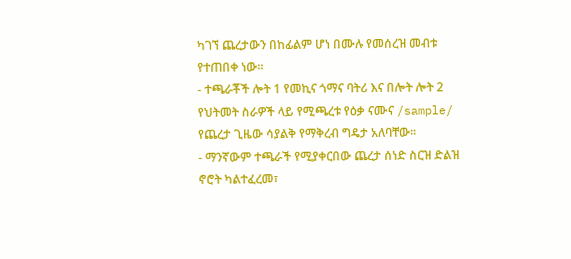ካገኘ ጨረታውን በከፊልም ሆነ በሙሉ የመሰረዝ መብቱ የተጠበቀ ነው።
- ተጫራቾች ሎት 1 የመኪና ጎማና ባትሪ እና በሎት ሎት 2 የህትመት ስራዎች ላይ የሚጫረቱ የዕቃ ናሙና /sample/ የጨረታ ጊዜው ሳያልቅ የማቅረብ ግዴታ አለባቸው፡፡
- ማንኛውም ተጫራች የሚያቀርበው ጨረታ ሰነድ ስርዝ ድልዝ ኖሮት ካልተፈረመ፣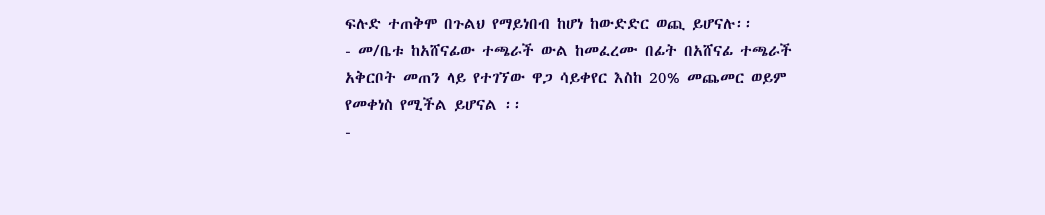ፍሉድ ተጠቅሞ በጉልህ የማይነበብ ከሆነ ከውድድር ወጪ ይሆናሉ፡፡
- መ/ቤቱ ከአሸናፊው ተጫራች ውል ከመፈረሙ በፊት በአሸናፊ ተጫራች አቅርቦት መጠን ላይ የተገኘው ዋጋ ሳይቀየር እስከ 20% መጨመር ወይም የመቀነስ የሚችል ይሆናል ፡፡
-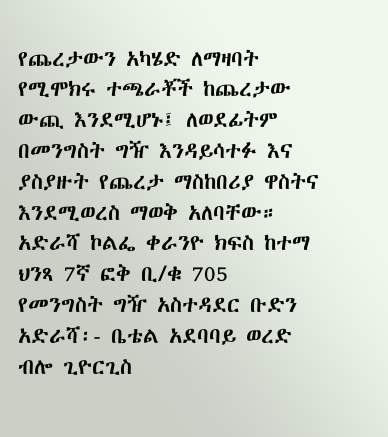የጨረታውን አካሄድ ለማዛባት የሚሞክሩ ተጫራቾች ከጨረታው ውጪ እንደሚሆኑ፤ ለወደፊትም በመንግስት ግዥ እንዳይሳተፉ እና ያስያዙት የጨረታ ማስከበሪያ ዋስትና እንደሚወረስ ማወቅ አለባቸው።
አድራሻ ኮልፌ ቀራንዮ ክፍስ ከተማ ህንጻ 7ኛ ፎቅ ቢ/ቁ 705 የመንግስት ግዥ አስተዳደር ቡድን
አድራሻ፡- ቤቴል አደባባይ ወረድ ብሎ ጊዮርጊስ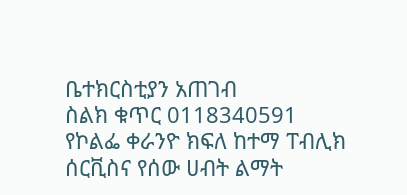ቤተክርስቲያን አጠገብ
ስልክ ቁጥር 0118340591
የኮልፌ ቀራንዮ ክፍለ ከተማ ፐብሊክ ሰርቪስና የሰው ሀብት ልማት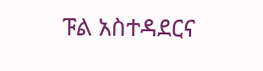ፑል አስተዳደርና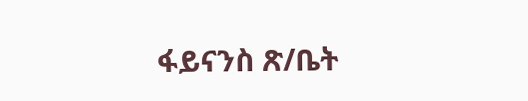ፋይናንስ ጽ/ቤት